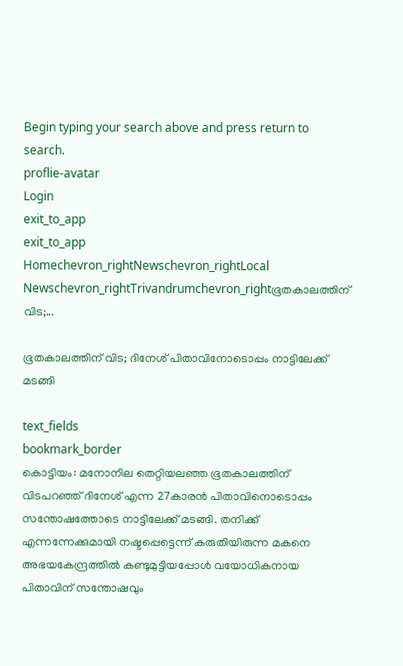Begin typing your search above and press return to search.
proflie-avatar
Login
exit_to_app
exit_to_app
Homechevron_rightNewschevron_rightLocal Newschevron_rightTrivandrumchevron_rightഭൂതകാലത്തിന് വിട;...

ഭൂതകാലത്തിന് വിട; ദിനേശ് പിതാവിനോടൊപ്പം നാട്ടിലേക്ക് മടങ്ങി

text_fields
bookmark_border
കൊട്ടിയം: മനോനില തെറ്റിയലഞ്ഞ ഭൂതകാലത്തിന് വിടപറഞ്ഞ് ദിനേശ് എന്ന 27കാരൻ പിതാവിനൊടൊപ്പം സന്തോഷത്തോടെ നാട്ടിലേക്ക് മടങ്ങി. തനിക്ക് എന്നന്നേക്കുമായി നഷ്ടപ്പെട്ടെന്ന് കരുതിയിരുന്ന മകനെ അഭയകേന്ദ്രത്തിൽ കണ്ടുമുട്ടിയപ്പോൾ വയോധികനായ പിതാവിന് സന്തോഷവും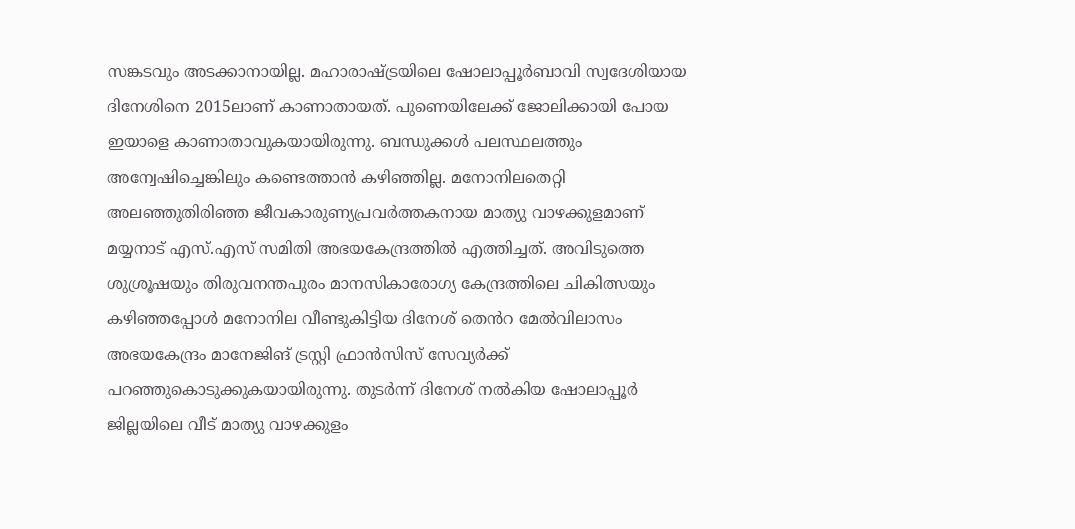സങ്കടവും അടക്കാനായില്ല. മഹാരാഷ്ട്രയിലെ ഷോലാപ്പൂർബാവി സ്വദേശിയായ ദിനേശിനെ 2015ലാണ് കാണാതായത്. പുണെയിലേക്ക് ജോലിക്കായി പോയ ഇയാളെ കാണാതാവുകയായിരുന്നു. ബന്ധുക്കൾ പലസ്ഥലത്തും അന്വേഷിച്ചെങ്കിലും കണ്ടെത്താൻ കഴിഞ്ഞില്ല. മനോനിലതെറ്റി അലഞ്ഞുതിരിഞ്ഞ ജീവകാരുണ്യപ്രവർത്തകനായ മാത്യു വാഴക്കുളമാണ് മയ്യനാട് എസ്.എസ് സമിതി അഭയകേന്ദ്രത്തിൽ എത്തിച്ചത്. അവിടുത്തെ ശുശ്രൂഷയും തിരുവനന്തപുരം മാനസികാരോഗ്യ കേന്ദ്രത്തിലെ ചികിത്സയും കഴിഞ്ഞപ്പോൾ മനോനില വീണ്ടുകിട്ടിയ ദിനേശ് തെൻറ മേൽവിലാസം അഭയകേന്ദ്രം മാനേജിങ് ട്രസ്റ്റി ഫ്രാൻസിസ് സേവ്യർക്ക് പറഞ്ഞുകൊടുക്കുകയായിരുന്നു. തുടർന്ന് ദിനേശ് നൽകിയ ഷോലാപ്പൂർ ജില്ലയിലെ വീട് മാത്യു വാഴക്കുളം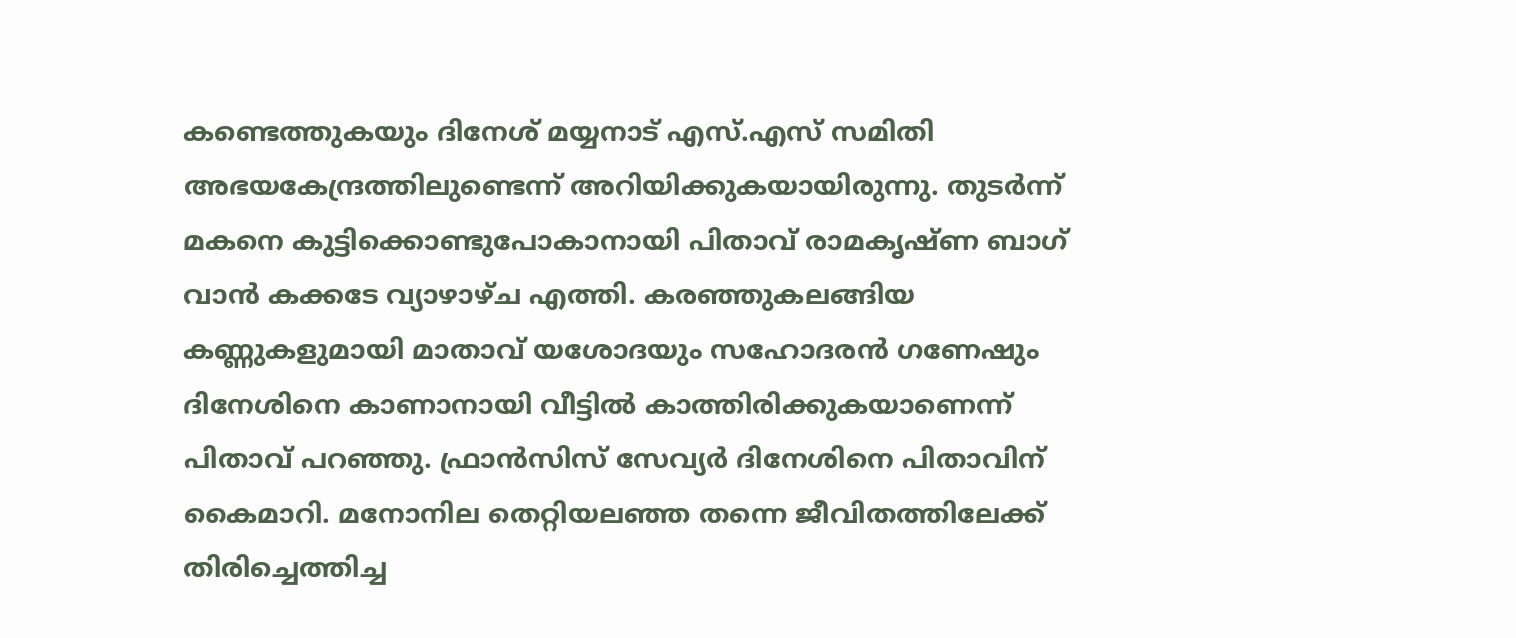കണ്ടെത്തുകയും ദിനേശ് മയ്യനാട് എസ്.എസ് സമിതി അഭയകേന്ദ്രത്തിലുണ്ടെന്ന് അറിയിക്കുകയായിരുന്നു. തുടർന്ന് മകനെ കുട്ടിക്കൊണ്ടുപോകാനായി പിതാവ് രാമകൃഷ്ണ ബാഗ് വാൻ കക്കടേ വ്യാഴാഴ്ച എത്തി. കരഞ്ഞുകലങ്ങിയ കണ്ണുകളുമായി മാതാവ് യശോദയും സഹോദരൻ ഗണേഷും ദിനേശിനെ കാണാനായി വീട്ടിൽ കാത്തിരിക്കുകയാണെന്ന് പിതാവ് പറഞ്ഞു. ഫ്രാൻസിസ് സേവ്യർ ദിനേശിനെ പിതാവിന് കൈമാറി. മനോനില തെറ്റിയലഞ്ഞ തന്നെ ജീവിതത്തിലേക്ക് തിരിച്ചെത്തിച്ച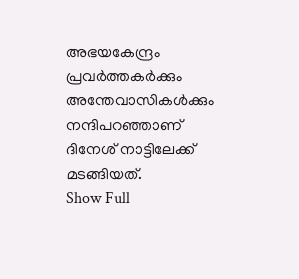അഭയകേന്ദ്രം പ്രവർത്തകർക്കും അന്തേവാസികൾക്കും നന്ദിപറഞ്ഞാണ് ദിനേശ് നാട്ടിലേക്ക് മടങ്ങിയത്.
Show Full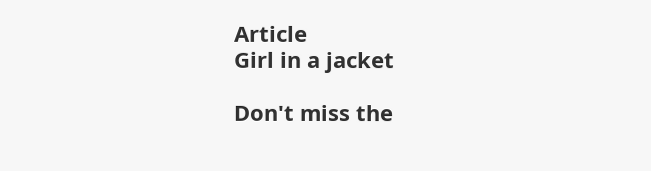Article
Girl in a jacket

Don't miss the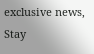exclusive news, Stay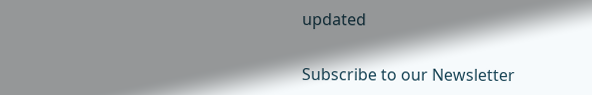updated

Subscribe to our Newsletter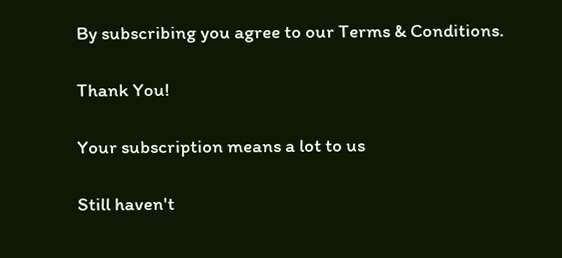By subscribing you agree to our Terms & Conditions.

Thank You!

Your subscription means a lot to us

Still haven't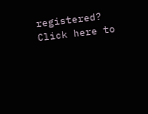registered? Click here to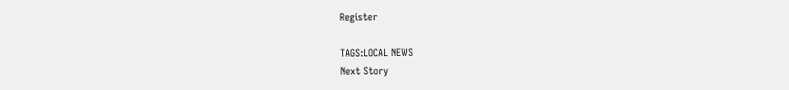Register

TAGS:LOCAL NEWS
Next Story